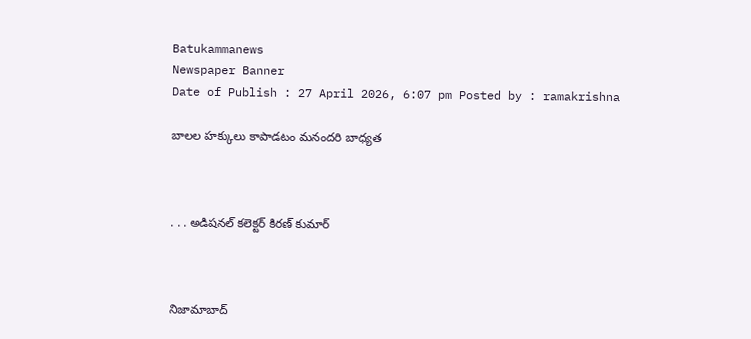Batukammanews
Newspaper Banner
Date of Publish : 27 April 2026, 6:07 pm Posted by : ramakrishna

బాలల హక్కులు కాపాడటం మనందరి బాధ్యత



. . . అడిషనల్ కలెక్టర్ కిరణ్ కుమార్



నిజామాబాద్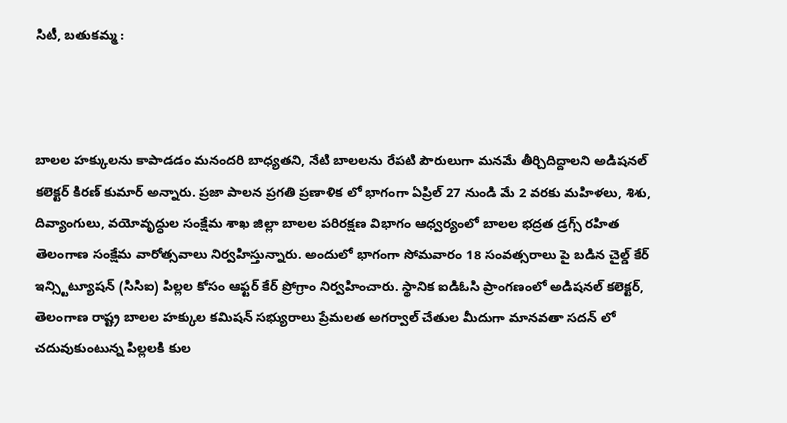సిటీ, బతుకమ్మ :



బాలల హక్కులను కాపాడడం మనందరి బాధ్యతని, నేటి బాలలను రేపటి పౌరులుగా మనమే తీర్చిదిద్దాలని అడిషనల్ కలెక్టర్ కిరణ్ కుమార్ అన్నారు. ప్రజా పాలన ప్రగతి ప్రణాళిక లో భాగంగా ఏప్రిల్ 27 నుండి మే 2 వరకు మహిళలు, శిశు, దివ్యాంగులు, వయోవృద్ధుల సంక్షేమ శాఖ జిల్లా బాలల పరిరక్షణ విభాగం ఆధ్వర్యంలో బాలల భద్రత డ్రగ్స్ రహిత తెలంగాణ సంక్షేమ వారోత్సవాలు నిర్వహిస్తున్నారు. అందులో భాగంగా సోమవారం 18 సంవత్సరాలు పై బడిన చైల్డ్ కేర్ ఇన్స్టిట్యూషన్ (సిసిఐ) పిల్లల కోసం ఆఫ్టర్ కేర్ ప్రోగ్రాం నిర్వహించారు. స్థానిక ఐడిఓసి ప్రాంగణంలో అడిషనల్ కలెక్టర్, తెలంగాణ రాష్ట్ర బాలల హక్కుల కమిషన్ సభ్యురాలు ప్రేమలత అగర్వాల్ చేతుల మీదుగా మానవతా సదన్ లో చదువుకుంటున్న పిల్లలకి కుల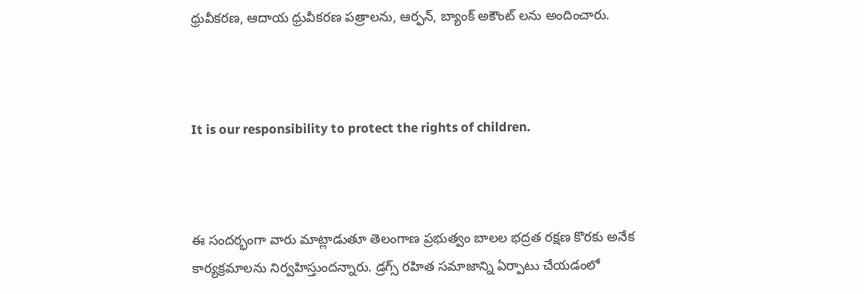ధ్రువీకరణ, ఆదాయ ధ్రువీకరణ పత్రాలను, ఆర్ఫన్, బ్యాంక్ అకౌంట్ లను అందించారు.



It is our responsibility to protect the rights of children.



ఈ సందర్భంగా వారు మాట్లాడుతూ తెలంగాణ ప్రభుత్వం బాలల భద్రత రక్షణ కొరకు అనేక కార్యక్రమాలను నిర్వహిస్తుందన్నారు. డ్రగ్స్ రహిత సమాజాన్ని ఏర్పాటు చేయడంలో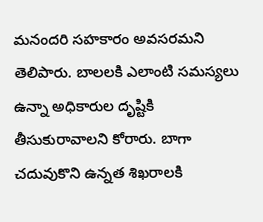మనందరి సహకారం అవసరమని తెలిపారు. బాలలకి ఎలాంటి సమస్యలు ఉన్నా అధికారుల దృష్టికి తీసుకురావాలని కోరారు. బాగా చదువుకొని ఉన్నత శిఖరాలకి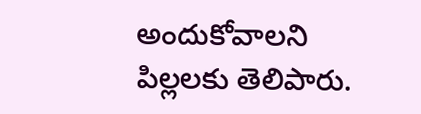అందుకోవాలని పిల్లలకు తెలిపారు.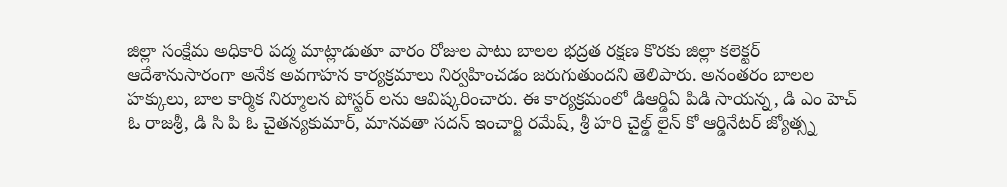జిల్లా సంక్షేమ అధికారి పద్మ మాట్లాడుతూ వారం రోజుల పాటు బాలల భద్రత రక్షణ కొరకు జిల్లా కలెక్టర్ ఆదేశానుసారంగా అనేక అవగాహన కార్యక్రమాలు నిర్వహించడం జరుగుతుందని తెలిపారు. అనంతరం బాలల హక్కులు, బాల కార్మిక నిర్మూలన పోస్టర్ లను ఆవిష్కరించారు. ఈ కార్యక్రమంలో డిఆర్డిఏ పిడి సాయన్న, డి ఎం హెచ్ ఓ రాజశ్రీ, డి సి పి ఓ చైతన్యకుమార్, మానవతా సదన్ ఇంచార్జి రమేష్, శ్రీ హరి చైల్డ్ లైన్ కో ఆర్డినేటర్ జ్యోత్స్న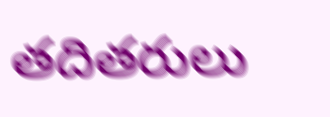తదితరులు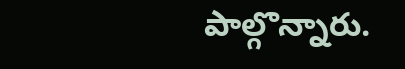పాల్గొన్నారు.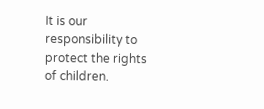It is our responsibility to protect the rights of children.